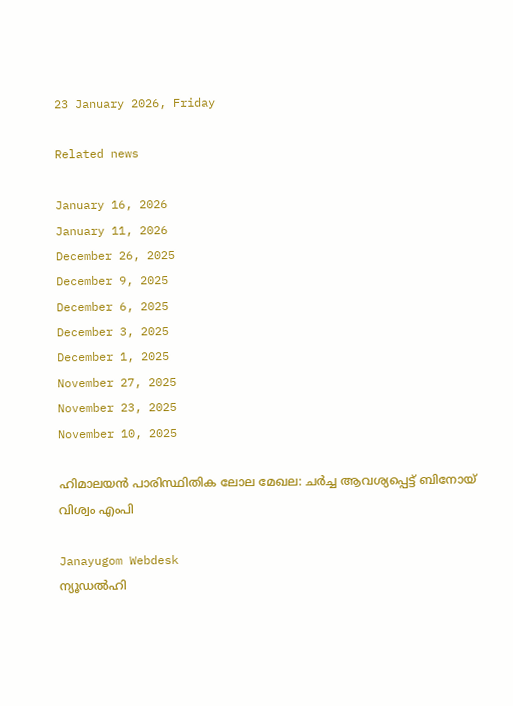23 January 2026, Friday

Related news

January 16, 2026
January 11, 2026
December 26, 2025
December 9, 2025
December 6, 2025
December 3, 2025
December 1, 2025
November 27, 2025
November 23, 2025
November 10, 2025

ഹിമാലയന്‍ പാരിസ്ഥിതിക ലോല മേഖല: ചര്‍ച്ച ആവശ്യപ്പെട്ട് ബിനോയ് വിശ്വം എംപി

Janayugom Webdesk
ന്യൂഡല്‍ഹി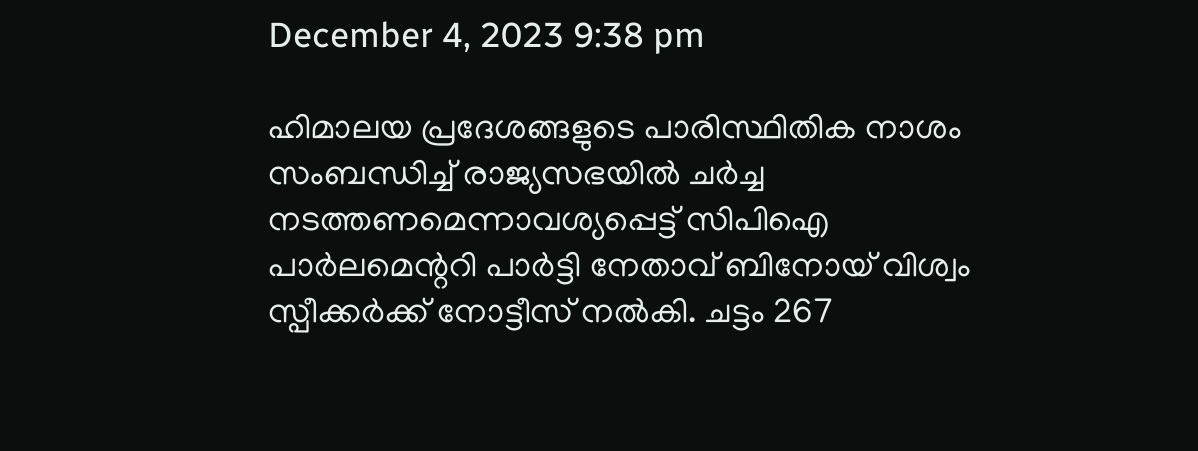December 4, 2023 9:38 pm

ഹിമാലയ പ്രദേശങ്ങളുടെ പാരിസ്ഥിതിക നാശം സംബന്ധിച്ച് രാജ്യസഭയില്‍ ചര്‍ച്ച നടത്തണമെന്നാവശ്യപ്പെട്ട് സിപിഐ പാര്‍ലമെന്ററി പാര്‍ട്ടി നേതാവ് ബിനോയ് വിശ്വം സ്പീക്കര്‍ക്ക് നോട്ടീസ് നല്‍കി. ചട്ടം 267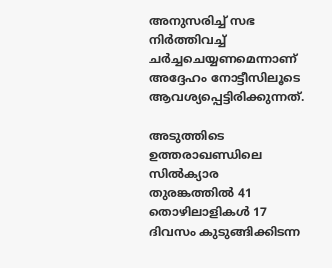അനുസരിച്ച് സഭ നിര്‍ത്തിവച്ച് ചര്‍ച്ചചെയ്യണമെന്നാണ് അദ്ദേഹം നോട്ടീസിലൂടെ ആവശ്യപ്പെട്ടിരിക്കുന്നത്.

അടുത്തിടെ ഉത്തരാഖണ്ഡിലെ സില്‍ക്യാര തുരങ്കത്തില്‍ 41 തൊഴിലാളികള്‍ 17 ദിവസം കുടുങ്ങിക്കിടന്ന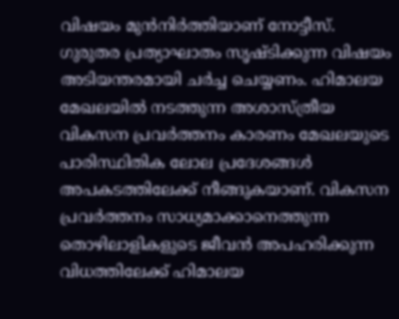വിഷയം മുന്‍നിര്‍ത്തിയാണ് നോട്ടീസ്. ഗുരുതര പ്രത്യാഘാതം സൃഷ്ടിക്കുന്ന വിഷയം അടിയന്തരമായി ചര്‍ച്ച ചെയ്യണം. ഹിമാലയ മേഖലയില്‍ നടത്തുന്ന അശാസ്ത്രീയ വികസന പ്രവര്‍ത്തനം കാരണം മേഖലയുടെ പാരിസ്ഥിതിക ലോല പ്രദേശങ്ങള്‍ അപകടത്തിലേക്ക് നീങ്ങുകയാണ്. വികസന പ്രവര്‍ത്തനം സാധ്യമാക്കാനെത്തുന്ന തൊഴിലാളികളുടെ ജീവന്‍ അപഹരിക്കുന്ന വിധത്തിലേക്ക് ഹിമാലയ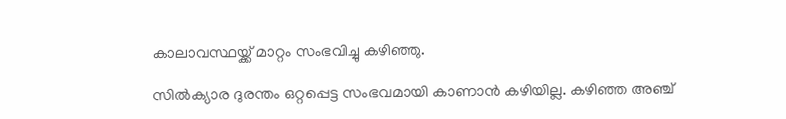കാലാവസ്ഥയ്ക്ക് മാറ്റം സംഭവിച്ചു കഴിഞ്ഞു.

സില്‍ക്യാര ദുരന്തം ഒറ്റപ്പെട്ട സംഭവമായി കാണാന്‍ കഴിയില്ല. കഴിഞ്ഞ അഞ്ച്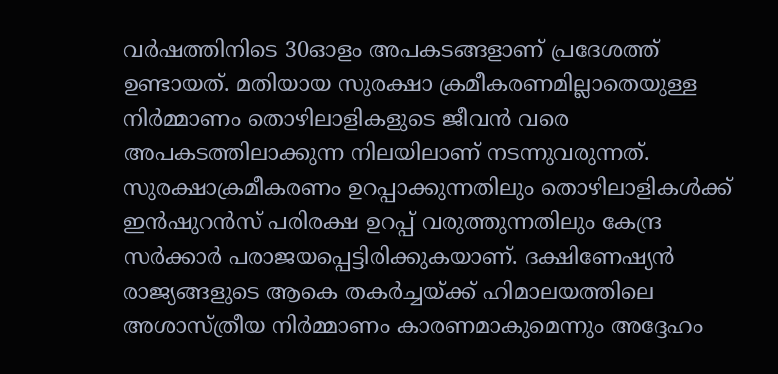വര്‍ഷത്തിനിടെ 30ഓളം അപകടങ്ങളാണ് പ്രദേശത്ത് ഉണ്ടായത്. മതിയായ സുരക്ഷാ ക്രമീകരണമില്ലാതെയുള്ള നിര്‍മ്മാണം തൊഴിലാളികളുടെ ജീവന്‍ വരെ അപകടത്തിലാക്കുന്ന നിലയിലാണ് നടന്നുവരുന്നത്. സുരക്ഷാക്രമീകരണം ഉറപ്പാക്കുന്നതിലും തൊഴിലാളികള്‍ക്ക് ഇന്‍ഷുറന്‍സ് പരിരക്ഷ ഉറപ്പ് വരുത്തുന്നതിലും കേന്ദ്ര സര്‍ക്കാര്‍ പരാജയപ്പെട്ടിരിക്കുകയാണ്. ദക്ഷിണേഷ്യന്‍ രാജ്യങ്ങളുടെ ആകെ തകര്‍ച്ചയ്ക്ക് ഹിമാലയത്തിലെ അശാസ്ത്രീയ നിര്‍മ്മാണം കാരണമാകുമെന്നും അദ്ദേഹം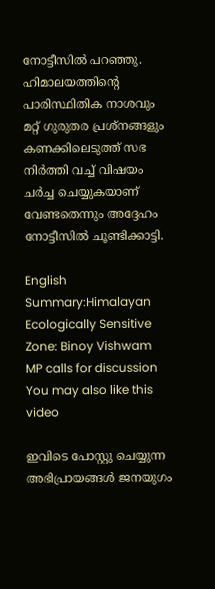നോട്ടീസില്‍ പറഞ്ഞു. ഹിമാലയത്തിന്റെ പാരിസ്ഥിതിക നാശവും മറ്റ് ഗുരുതര പ്രശ്നങ്ങളും കണക്കിലെടുത്ത് സഭ നിര്‍ത്തി വച്ച് വിഷയം ചര്‍ച്ച ചെയ്യുകയാണ് വേണ്ടതെന്നും അദ്ദേഹം നോട്ടീസില്‍ ചൂണ്ടിക്കാട്ടി.

English Summary:Himalayan Ecologically Sensitive Zone: Binoy Vishwam MP calls for discussion
You may also like this video

ഇവിടെ പോസ്റ്റു ചെയ്യുന്ന അഭിപ്രായങ്ങള്‍ ജനയുഗം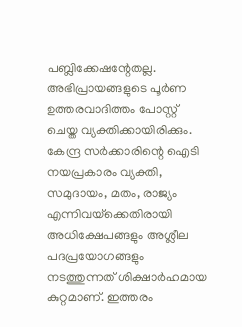പബ്ലിക്കേഷന്റേതല്ല. അഭിപ്രായങ്ങളുടെ പൂര്‍ണ ഉത്തരവാദിത്തം പോസ്റ്റ് ചെയ്ത വ്യക്തിക്കായിരിക്കും. കേന്ദ്ര സര്‍ക്കാരിന്റെ ഐടി നയപ്രകാരം വ്യക്തി, സമുദായം, മതം, രാജ്യം എന്നിവയ്‌ക്കെതിരായി അധിക്ഷേപങ്ങളും അശ്ലീല പദപ്രയോഗങ്ങളും നടത്തുന്നത് ശിക്ഷാര്‍ഹമായ കുറ്റമാണ്. ഇത്തരം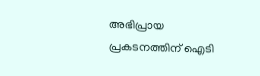അഭിപ്രായ പ്രകടനത്തിന് ഐടി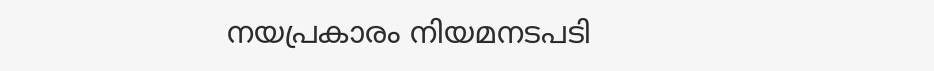നയപ്രകാരം നിയമനടപടി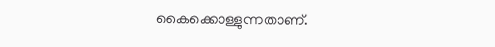കൈക്കൊള്ളുന്നതാണ്.